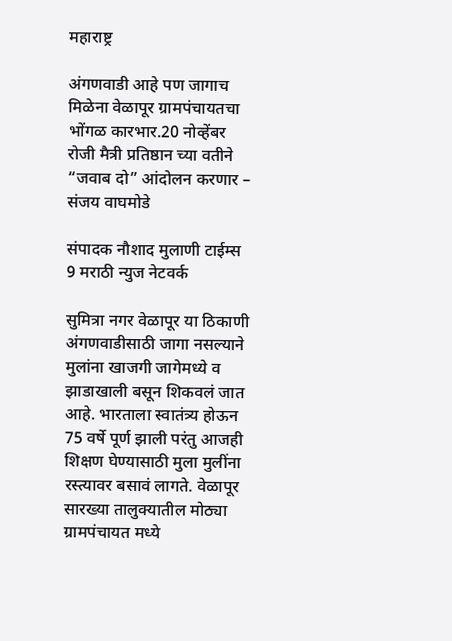महाराष्ट्र

अंगणवाडी आहे पण जागाच मिळेना वेळापूर ग्रामपंचायतचा भोंगळ कारभार.20 नोव्हेंबर रोजी मैत्री प्रतिष्ठान च्या वतीने “जवाब दो” आंदोलन करणार – संजय वाघमोडे

संपादक नौशाद मुलाणी टाईम्स 9 मराठी न्युज नेटवर्क

सुमित्रा नगर वेळापूर या ठिकाणी अंगणवाडीसाठी जागा नसल्याने मुलांना खाजगी जागेमध्ये व झाडाखाली बसून शिकवलं जात आहे. भारताला स्वातंत्र्य होऊन 75 वर्षे पूर्ण झाली परंतु आजही शिक्षण घेण्यासाठी मुला मुलींना रस्त्यावर बसावं लागते. वेळापूर सारख्या तालुक्यातील मोठ्या ग्रामपंचायत मध्ये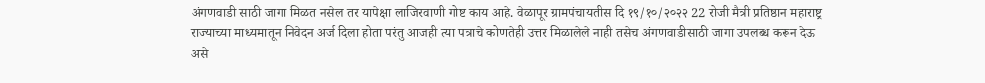अंगणवाडी साठी जागा मिळत नसेल तर यापेक्षा लाजिरवाणी गोष्ट काय आहे. वेळापूर ग्रामपंचायतीस दि १९/१०/२०२२ 22 रोजी मैत्री प्रतिष्ठान महाराष्ट्र राज्याच्या माध्यमातून निवेदन अर्ज दिला होता परंतु आजही त्या पत्राचे कोणतेही उत्तर मिळालेले नाही तसेच अंगणवाडीसाठी जागा उपलब्ध करून देऊ असे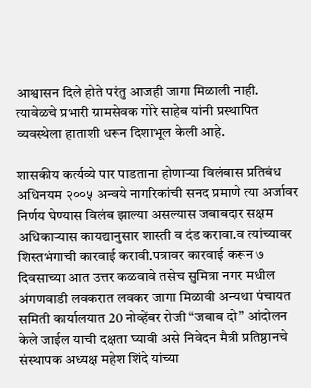आश्वासन दिले होते परंतु आजही जागा मिळाली नाही. त्यावेळचे प्रभारी ग्रामसेवक गोरे साहेब यांनी प्रस्थापित व्यवस्थेला हाताशी धरून दिशाभूल केली आहे.

शासकीय कर्त्यव्ये पार पाडताना होणाऱ्या विलंबास प्रतिबंध अधिनयम २००५ अन्वये नागरिकांची सनद प्रमाणे त्या अर्जावर निर्णय घेण्यास विलंब झाल्या असल्यास जबाबदार सक्षम अधिकाऱ्यास कायद्यानुसार शास्ती व दंड करावा.व त्यांच्यावर शिस्तभंगाची कारवाई करावी.पत्रावर कारवाई करून ७ दिवसाच्या आत उत्तर कळवावे तसेच सुमित्रा नगर मधील अंगणवाडी लवकरात लवकर जागा मिळावी अन्यथा पंचायत समिती कार्यालयात 20 नोव्हेंबर रोजी “जबाब दो” आंदोलन केले जाईल याची दक्षता घ्यावी असे निवेदन मैत्री प्रतिष्ठानचे संस्थापक अध्यक्ष महेश शिंदे यांच्या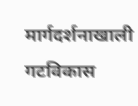मार्गदर्शनाखाली गटविकास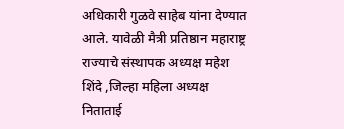अधिकारी गुळवे साहेब यांना देण्यात आले. यावेळी मैत्री प्रतिष्ठान महाराष्ट्र राज्याचे संस्थापक अध्यक्ष महेश शिंदे ,जिल्हा महिला अध्यक्ष निताताई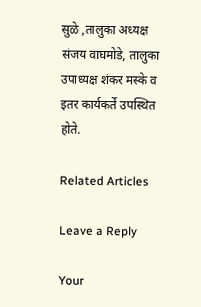सुळे ,तालुका अध्यक्ष संजय वाघमोडे, तालुका उपाध्यक्ष शंकर मस्के व इतर कार्यकर्ते उपस्थित होते.

Related Articles

Leave a Reply

Your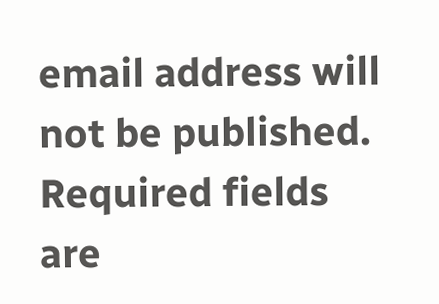email address will not be published. Required fields are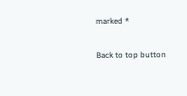marked *

Back to top button